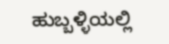ಹುಬ್ಬಳ್ಳಿಯಲ್ಲಿ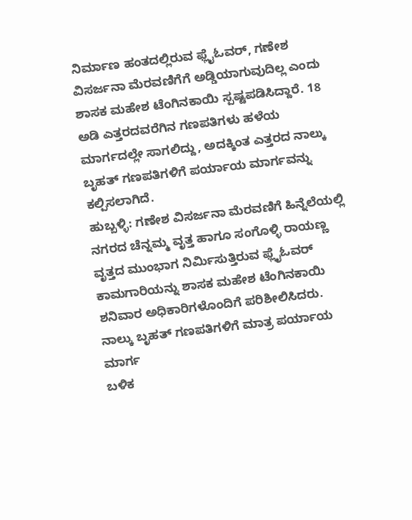ನಿರ್ಮಾಣ ಹಂತದಲ್ಲಿರುವ ಫ್ಲೈಓವರ್, ಗಣೇಶ ವಿಸರ್ಜನಾ ಮೆರವಣಿಗೆಗೆ ಅಡ್ಡಿಯಾಗುವುದಿಲ್ಲ ಎಂದು ಶಾಸಕ ಮಹೇಶ ಟೆಂಗಿನಕಾಯಿ ಸ್ಪಷ್ಟಪಡಿಸಿದ್ದಾರೆ. 18 ಅಡಿ ಎತ್ತರದವರೆಗಿನ ಗಣಪತಿಗಳು ಹಳೆಯ ಮಾರ್ಗದಲ್ಲೇ ಸಾಗಲಿದ್ದು, ಅದಕ್ಕಿಂತ ಎತ್ತರದ ನಾಲ್ಕು ಬೃಹತ್ ಗಣಪತಿಗಳಿಗೆ ಪರ್ಯಾಯ ಮಾರ್ಗವನ್ನು ಕಲ್ಪಿಸಲಾಗಿದೆ.
ಹುಬ್ಬಳ್ಳಿ: ಗಣೇಶ ವಿಸರ್ಜನಾ ಮೆರವಣಿಗೆ ಹಿನ್ನೆಲೆಯಲ್ಲಿ ನಗರದ ಚೆನ್ನಮ್ಮ ವೃತ್ತ ಹಾಗೂ ಸಂಗೊಳ್ಳಿ ರಾಯಣ್ಣ ವೃತ್ತದ ಮುಂಭಾಗ ನಿರ್ಮಿಸುತ್ತಿರುವ ಫ್ಲೈಓವರ್ ಕಾಮಗಾರಿಯನ್ನು ಶಾಸಕ ಮಹೇಶ ಟೆಂಗಿನಕಾಯಿ ಶನಿವಾರ ಅಧಿಕಾರಿಗಳೊಂದಿಗೆ ಪರಿಶೀಲಿಸಿದರು.
ನಾಲ್ಕು ಬೃಹತ್ ಗಣಪತಿಗಳಿಗೆ ಮಾತ್ರ ಪರ್ಯಾಯ ಮಾರ್ಗ
ಬಳಿಕ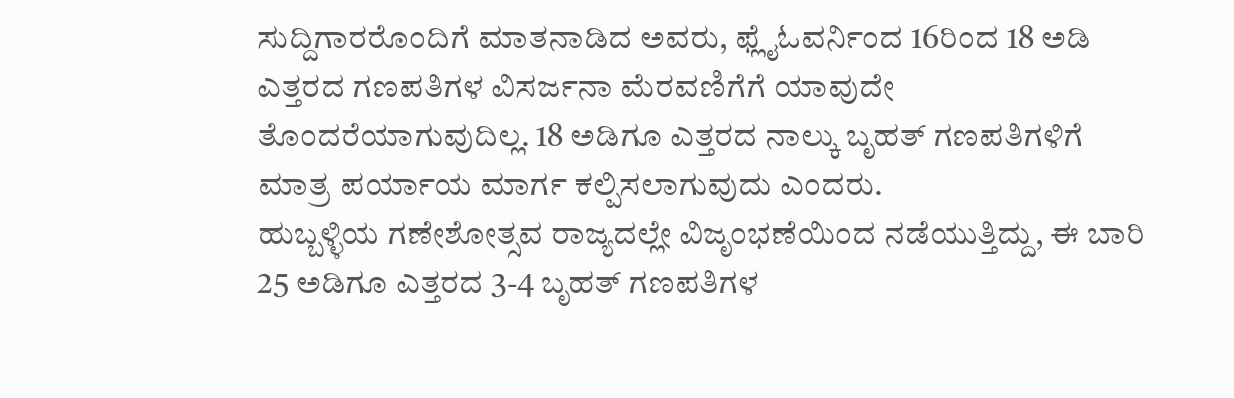ಸುದ್ದಿಗಾರರೊಂದಿಗೆ ಮಾತನಾಡಿದ ಅವರು, ಫ್ಲೈಓವರ್ನಿಂದ 16ರಿಂದ 18 ಅಡಿ ಎತ್ತರದ ಗಣಪತಿಗಳ ವಿಸರ್ಜನಾ ಮೆರವಣಿಗೆಗೆ ಯಾವುದೇ ತೊಂದರೆಯಾಗುವುದಿಲ್ಲ. 18 ಅಡಿಗೂ ಎತ್ತರದ ನಾಲ್ಕು ಬೃಹತ್ ಗಣಪತಿಗಳಿಗೆ ಮಾತ್ರ ಪರ್ಯಾಯ ಮಾರ್ಗ ಕಲ್ಪಿಸಲಾಗುವುದು ಎಂದರು.
ಹುಬ್ಬಳ್ಳಿಯ ಗಣೇಶೋತ್ಸವ ರಾಜ್ಯದಲ್ಲೇ ವಿಜೃಂಭಣೆಯಿಂದ ನಡೆಯುತ್ತಿದ್ದು, ಈ ಬಾರಿ 25 ಅಡಿಗೂ ಎತ್ತರದ 3-4 ಬೃಹತ್ ಗಣಪತಿಗಳ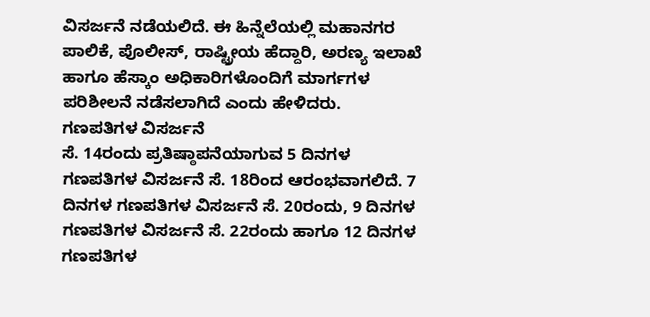ವಿಸರ್ಜನೆ ನಡೆಯಲಿದೆ. ಈ ಹಿನ್ನೆಲೆಯಲ್ಲಿ ಮಹಾನಗರ ಪಾಲಿಕೆ, ಪೊಲೀಸ್, ರಾಷ್ಟ್ರೀಯ ಹೆದ್ದಾರಿ, ಅರಣ್ಯ ಇಲಾಖೆ ಹಾಗೂ ಹೆಸ್ಕಾಂ ಅಧಿಕಾರಿಗಳೊಂದಿಗೆ ಮಾರ್ಗಗಳ ಪರಿಶೀಲನೆ ನಡೆಸಲಾಗಿದೆ ಎಂದು ಹೇಳಿದರು.
ಗಣಪತಿಗಳ ವಿಸರ್ಜನೆ
ಸೆ. 14ರಂದು ಪ್ರತಿಷ್ಠಾಪನೆಯಾಗುವ 5 ದಿನಗಳ ಗಣಪತಿಗಳ ವಿಸರ್ಜನೆ ಸೆ. 18ರಿಂದ ಆರಂಭವಾಗಲಿದೆ. 7 ದಿನಗಳ ಗಣಪತಿಗಳ ವಿಸರ್ಜನೆ ಸೆ. 20ರಂದು, 9 ದಿನಗಳ ಗಣಪತಿಗಳ ವಿಸರ್ಜನೆ ಸೆ. 22ರಂದು ಹಾಗೂ 12 ದಿನಗಳ ಗಣಪತಿಗಳ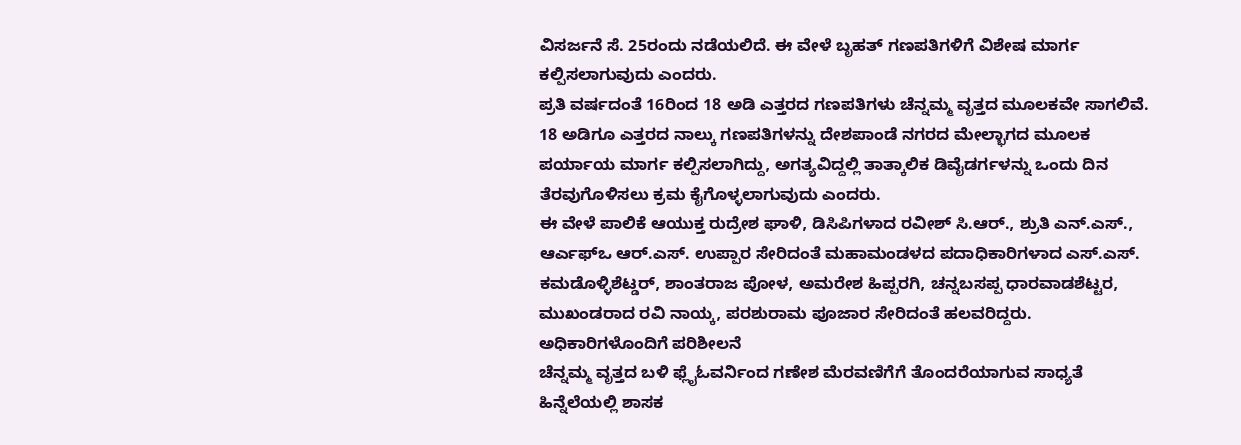ವಿಸರ್ಜನೆ ಸೆ. 25ರಂದು ನಡೆಯಲಿದೆ. ಈ ವೇಳೆ ಬೃಹತ್ ಗಣಪತಿಗಳಿಗೆ ವಿಶೇಷ ಮಾರ್ಗ ಕಲ್ಪಿಸಲಾಗುವುದು ಎಂದರು.
ಪ್ರತಿ ವರ್ಷದಂತೆ 16ರಿಂದ 18 ಅಡಿ ಎತ್ತರದ ಗಣಪತಿಗಳು ಚೆನ್ನಮ್ಮ ವೃತ್ತದ ಮೂಲಕವೇ ಸಾಗಲಿವೆ. 18 ಅಡಿಗೂ ಎತ್ತರದ ನಾಲ್ಕು ಗಣಪತಿಗಳನ್ನು ದೇಶಪಾಂಡೆ ನಗರದ ಮೇಲ್ಭಾಗದ ಮೂಲಕ ಪರ್ಯಾಯ ಮಾರ್ಗ ಕಲ್ಪಿಸಲಾಗಿದ್ದು, ಅಗತ್ಯವಿದ್ದಲ್ಲಿ ತಾತ್ಕಾಲಿಕ ಡಿವೈಡರ್ಗಳನ್ನು ಒಂದು ದಿನ ತೆರವುಗೊಳಿಸಲು ಕ್ರಮ ಕೈಗೊಳ್ಳಲಾಗುವುದು ಎಂದರು.
ಈ ವೇಳೆ ಪಾಲಿಕೆ ಆಯುಕ್ತ ರುದ್ರೇಶ ಘಾಳಿ, ಡಿಸಿಪಿಗಳಾದ ರವೀಶ್ ಸಿ.ಆರ್., ಶ್ರುತಿ ಎನ್.ಎಸ್., ಆರ್ಎಫ್ಒ ಆರ್.ಎಸ್. ಉಪ್ಪಾರ ಸೇರಿದಂತೆ ಮಹಾಮಂಡಳದ ಪದಾಧಿಕಾರಿಗಳಾದ ಎಸ್.ಎಸ್. ಕಮಡೊಳ್ಳಿಶೆಟ್ಡರ್, ಶಾಂತರಾಜ ಪೋಳ, ಅಮರೇಶ ಹಿಪ್ಪರಗಿ, ಚನ್ನಬಸಪ್ಪ ಧಾರವಾಡಶೆಟ್ಟರ, ಮುಖಂಡರಾದ ರವಿ ನಾಯ್ಕ, ಪರಶುರಾಮ ಪೂಜಾರ ಸೇರಿದಂತೆ ಹಲವರಿದ್ದರು.
ಅಧಿಕಾರಿಗಳೊಂದಿಗೆ ಪರಿಶೀಲನೆ
ಚೆನ್ನಮ್ಮ ವೃತ್ತದ ಬಳಿ ಫ್ಲೈಓವರ್ನಿಂದ ಗಣೇಶ ಮೆರವಣಿಗೆಗೆ ತೊಂದರೆಯಾಗುವ ಸಾಧ್ಯತೆ ಹಿನ್ನೆಲೆಯಲ್ಲಿ ಶಾಸಕ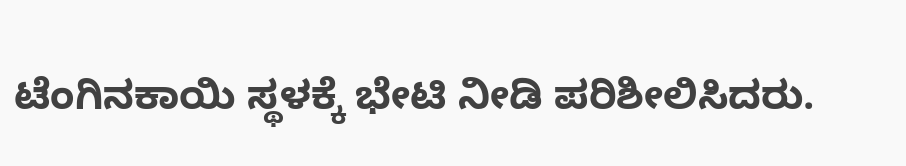ಟೆಂಗಿನಕಾಯಿ ಸ್ಥಳಕ್ಕೆ ಭೇಟಿ ನೀಡಿ ಪರಿಶೀಲಿಸಿದರು.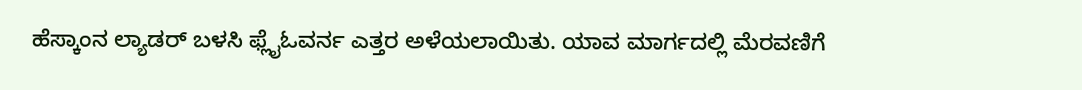ಹೆಸ್ಕಾಂನ ಲ್ಯಾಡರ್ ಬಳಸಿ ಫ್ಲೈಓವರ್ನ ಎತ್ತರ ಅಳೆಯಲಾಯಿತು. ಯಾವ ಮಾರ್ಗದಲ್ಲಿ ಮೆರವಣಿಗೆ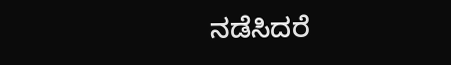ನಡೆಸಿದರೆ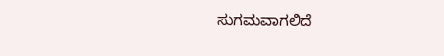ಸುಗಮವಾಗಲಿದೆ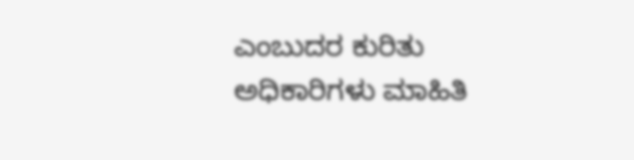ಎಂಬುದರ ಕುರಿತು ಅಧಿಕಾರಿಗಳು ಮಾಹಿತಿ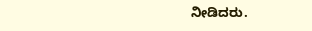ನೀಡಿದರು.